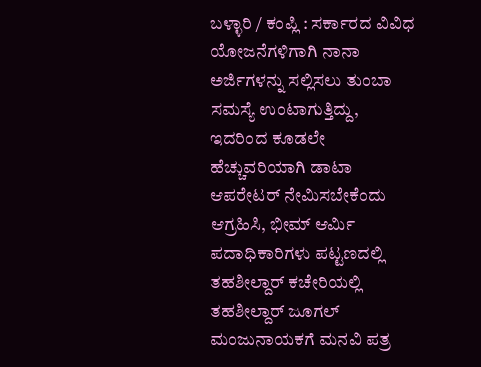ಬಳ್ಳಾರಿ / ಕಂಪ್ಲಿ : ಸರ್ಕಾರದ ವಿವಿಧ ಯೋಜನೆಗಳಿಗಾಗಿ ನಾನಾ ಅರ್ಜಿಗಳನ್ನು ಸಲ್ಲಿಸಲು ತುಂಬಾ ಸಮಸ್ಯೆ ಉಂಟಾಗುತ್ತಿದ್ದು, ಇದರಿಂದ ಕೂಡಲೇ ಹೆಚ್ಚುವರಿಯಾಗಿ ಡಾಟಾ ಆಪರೇಟರ್ ನೇಮಿಸಬೇಕೆಂದು ಆಗ್ರಹಿಸಿ, ಭೀಮ್ ಆರ್ಮಿ ಪದಾಧಿಕಾರಿಗಳು ಪಟ್ಟಣದಲ್ಲಿ ತಹಶೀಲ್ದಾರ್ ಕಚೇರಿಯಲ್ಲಿ ತಹಶೀಲ್ದಾರ್ ಜೂಗಲ್ ಮಂಜುನಾಯಕಗೆ ಮನವಿ ಪತ್ರ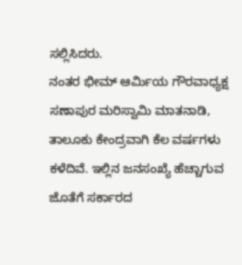ಸಲ್ಲಿಸಿದರು.
ನಂತರ ಭೀಮ್ ಆರ್ಮಿಯ ಗೌರವಾಧ್ಯಕ್ಷ ಸಣಾಪುರ ಮರಿಸ್ವಾಮಿ ಮಾತನಾಡಿ, ತಾಲೂಕು ಕೇಂದ್ರವಾಗಿ ಕೆಲ ವರ್ಷಗಳು ಕಳೆದಿವೆ. ಇಲ್ಲಿನ ಜನಸಂಖ್ಯೆ ಹೆಚ್ಚಾಗುವ ಜೊತೆಗೆ ಸರ್ಕಾರದ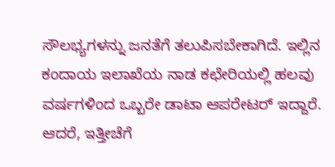ಸೌಲಭ್ಯಗಳನ್ನು ಜನತೆಗೆ ತಲುಪಿಸಬೇಕಾಗಿದೆ. ಇಲ್ಲಿನ ಕಂದಾಯ ಇಲಾಖೆಯ ನಾಡ ಕಛೇರಿಯಲ್ಲಿ ಹಲವು ವರ್ಷಗಳಿಂದ ಒಬ್ಬರೇ ಡಾಟಾ ಆಪರೇಟರ್ ಇದ್ದಾರೆ. ಆದರೆ, ಇತ್ತೀಚೆಗೆ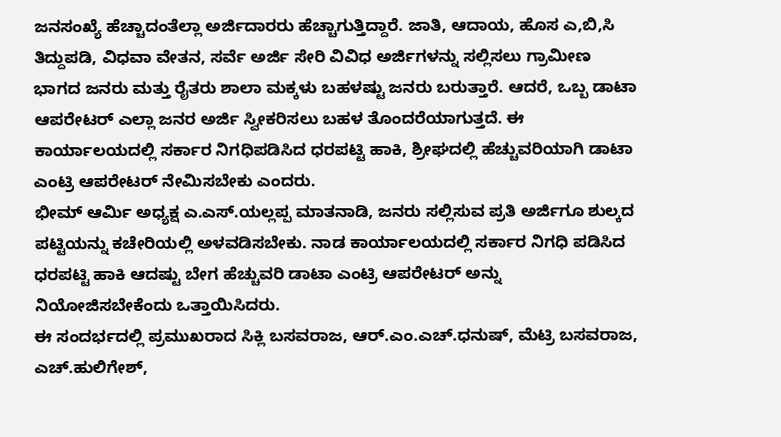ಜನಸಂಖ್ಯೆ ಹೆಚ್ಚಾದಂತೆಲ್ಲಾ ಅರ್ಜಿದಾರರು ಹೆಚ್ಚಾಗುತ್ತಿದ್ದಾರೆ. ಜಾತಿ, ಆದಾಯ, ಹೊಸ ಎ,ಬಿ,ಸಿ ತಿದ್ದುಪಡಿ, ವಿಧವಾ ವೇತನ, ಸರ್ವೆ ಅರ್ಜಿ ಸೇರಿ ವಿವಿಧ ಅರ್ಜಿಗಳನ್ನು ಸಲ್ಲಿಸಲು ಗ್ರಾಮೀಣ ಭಾಗದ ಜನರು ಮತ್ತು ರೈತರು ಶಾಲಾ ಮಕ್ಕಳು ಬಹಳಷ್ಟು ಜನರು ಬರುತ್ತಾರೆ. ಆದರೆ, ಒಬ್ಬ ಡಾಟಾ ಆಪರೇಟರ್ ಎಲ್ಲಾ ಜನರ ಅರ್ಜಿ ಸ್ವೀಕರಿಸಲು ಬಹಳ ತೊಂದರೆಯಾಗುತ್ತದೆ. ಈ ಕಾರ್ಯಾಲಯದಲ್ಲಿ ಸರ್ಕಾರ ನಿಗಧಿಪಡಿಸಿದ ಧರಪಟ್ಟಿ ಹಾಕಿ, ಶ್ರೀಘದಲ್ಲಿ ಹೆಚ್ಚುವರಿಯಾಗಿ ಡಾಟಾ ಎಂಟ್ರಿ ಆಪರೇಟರ್ ನೇಮಿಸಬೇಕು ಎಂದರು.
ಭೀಮ್ ಆರ್ಮಿ ಅಧ್ಯಕ್ಷ ಎ.ಎಸ್.ಯಲ್ಲಪ್ಪ ಮಾತನಾಡಿ, ಜನರು ಸಲ್ಲಿಸುವ ಪ್ರತಿ ಅರ್ಜಿಗೂ ಶುಲ್ಕದ ಪಟ್ಟಿಯನ್ನು ಕಚೇರಿಯಲ್ಲಿ ಅಳವಡಿಸಬೇಕು. ನಾಡ ಕಾರ್ಯಾಲಯದಲ್ಲಿ ಸರ್ಕಾರ ನಿಗಧಿ ಪಡಿಸಿದ ಧರಪಟ್ಟಿ ಹಾಕಿ ಆದಷ್ಟು ಬೇಗ ಹೆಚ್ಚುವರಿ ಡಾಟಾ ಎಂಟ್ರಿ ಆಪರೇಟರ್ ಅನ್ನು ನಿಯೋಜಿಸಬೇಕೆಂದು ಒತ್ತಾಯಿಸಿದರು.
ಈ ಸಂದರ್ಭದಲ್ಲಿ ಪ್ರಮುಖರಾದ ಸಿಕ್ಲಿ ಬಸವರಾಜ, ಆರ್.ಎಂ.ಎಚ್.ಧನುಷ್, ಮೆಟ್ರಿ ಬಸವರಾಜ, ಎಚ್.ಹುಲಿಗೇಶ್,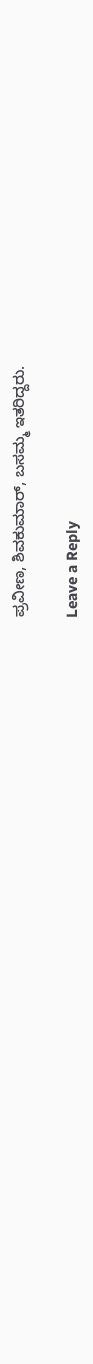ಪ್ರವೀಣ, ಶಿವಕುಮಾರ್, ಬಸಮ್ಮ ಇತರಿದ್ದರು.

Leave a Reply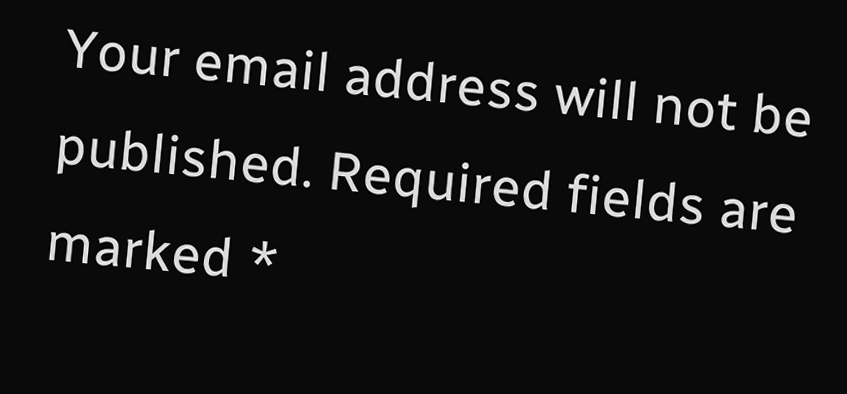Your email address will not be published. Required fields are marked *